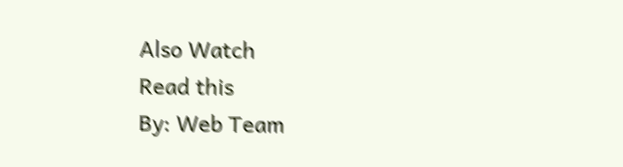Also Watch
Read this
By: Web Team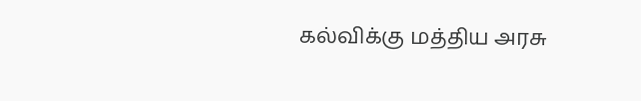கல்விக்கு மத்திய அரசு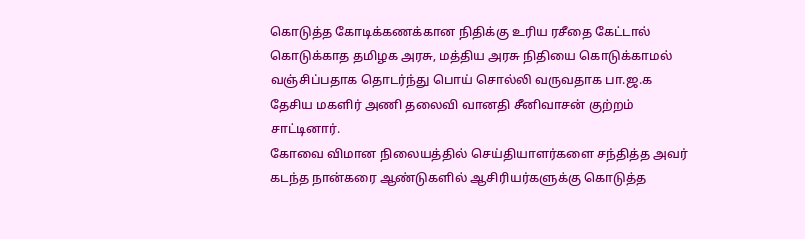கொடுத்த கோடிக்கணக்கான நிதிக்கு உரிய ரசீதை கேட்டால் கொடுக்காத தமிழக அரசு, மத்திய அரசு நிதியை கொடுக்காமல் வஞ்சிப்பதாக தொடர்ந்து பொய் சொல்லி வருவதாக பா.ஜ.க தேசிய மகளிர் அணி தலைவி வானதி சீனிவாசன் குற்றம் சாட்டினார்.
கோவை விமான நிலையத்தில் செய்தியாளர்களை சந்தித்த அவர் கடந்த நான்கரை ஆண்டுகளில் ஆசிரியர்களுக்கு கொடுத்த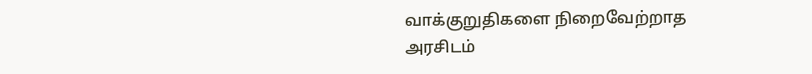வாக்குறுதிகளை நிறைவேற்றாத அரசிடம்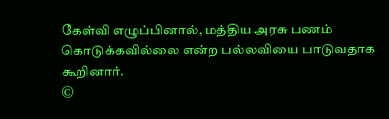கேள்வி எழுப்பினால், மத்திய அரசு பணம் கொடுக்கவில்லை என்ற பல்லவியை பாடுவதாக கூறினார்.
©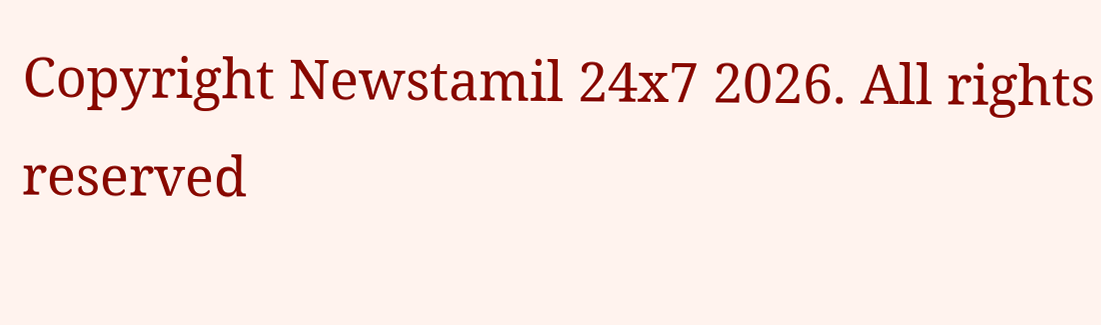Copyright Newstamil 24x7 2026. All rights reserved